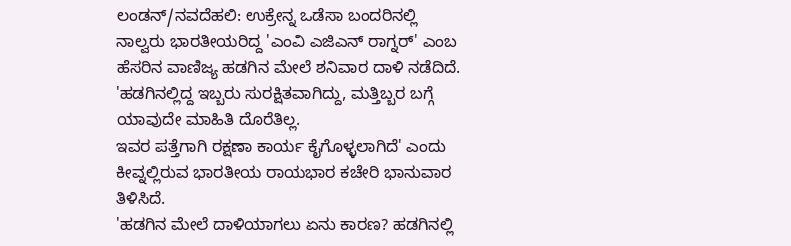ಲಂಡನ್/ನವದೆಹಲಿ: ಉಕ್ರೇನ್ನ ಒಡೆಸಾ ಬಂದರಿನಲ್ಲಿ ನಾಲ್ವರು ಭಾರತೀಯರಿದ್ದ 'ಎಂವಿ ಎಜಿಎನ್ ರಾಗ್ನರ್' ಎಂಬ ಹೆಸರಿನ ವಾಣಿಜ್ಯ ಹಡಗಿನ ಮೇಲೆ ಶನಿವಾರ ದಾಳಿ ನಡೆದಿದೆ.
'ಹಡಗಿನಲ್ಲಿದ್ದ ಇಬ್ಬರು ಸುರಕ್ಷಿತವಾಗಿದ್ದು, ಮತ್ತಿಬ್ಬರ ಬಗ್ಗೆ ಯಾವುದೇ ಮಾಹಿತಿ ದೊರೆತಿಲ್ಲ.
ಇವರ ಪತ್ತೆಗಾಗಿ ರಕ್ಷಣಾ ಕಾರ್ಯ ಕೈಗೊಳ್ಳಲಾಗಿದೆ' ಎಂದು ಕೀವ್ನಲ್ಲಿರುವ ಭಾರತೀಯ ರಾಯಭಾರ ಕಚೇರಿ ಭಾನುವಾರ ತಿಳಿಸಿದೆ.
'ಹಡಗಿನ ಮೇಲೆ ದಾಳಿಯಾಗಲು ಏನು ಕಾರಣ? ಹಡಗಿನಲ್ಲಿ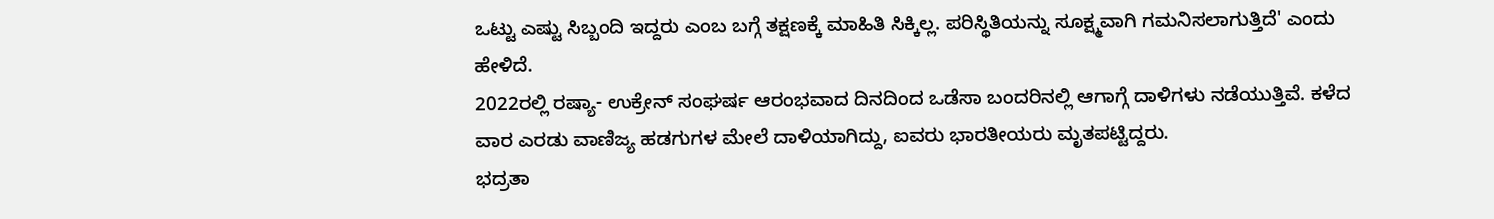ಒಟ್ಟು ಎಷ್ಟು ಸಿಬ್ಬಂದಿ ಇದ್ದರು ಎಂಬ ಬಗ್ಗೆ ತಕ್ಷಣಕ್ಕೆ ಮಾಹಿತಿ ಸಿಕ್ಕಿಲ್ಲ. ಪರಿಸ್ಥಿತಿಯನ್ನು ಸೂಕ್ಷ್ಮವಾಗಿ ಗಮನಿಸಲಾಗುತ್ತಿದೆ' ಎಂದು ಹೇಳಿದೆ.
2022ರಲ್ಲಿ ರಷ್ಯಾ- ಉಕ್ರೇನ್ ಸಂಘರ್ಷ ಆರಂಭವಾದ ದಿನದಿಂದ ಒಡೆಸಾ ಬಂದರಿನಲ್ಲಿ ಆಗಾಗ್ಗೆ ದಾಳಿಗಳು ನಡೆಯುತ್ತಿವೆ. ಕಳೆದ ವಾರ ಎರಡು ವಾಣಿಜ್ಯ ಹಡಗುಗಳ ಮೇಲೆ ದಾಳಿಯಾಗಿದ್ದು, ಐವರು ಭಾರತೀಯರು ಮೃತಪಟ್ಟಿದ್ದರು.
ಭದ್ರತಾ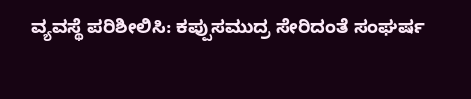ವ್ಯವಸ್ಥೆ ಪರಿಶೀಲಿಸಿ: ಕಪ್ಪುಸಮುದ್ರ ಸೇರಿದಂತೆ ಸಂಘರ್ಷ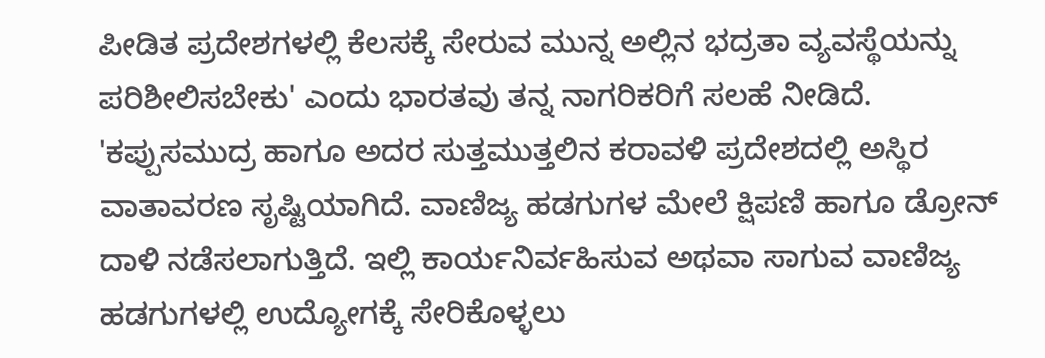ಪೀಡಿತ ಪ್ರದೇಶಗಳಲ್ಲಿ ಕೆಲಸಕ್ಕೆ ಸೇರುವ ಮುನ್ನ ಅಲ್ಲಿನ ಭದ್ರತಾ ವ್ಯವಸ್ಥೆಯನ್ನು ಪರಿಶೀಲಿಸಬೇಕು' ಎಂದು ಭಾರತವು ತನ್ನ ನಾಗರಿಕರಿಗೆ ಸಲಹೆ ನೀಡಿದೆ.
'ಕಪ್ಪುಸಮುದ್ರ ಹಾಗೂ ಅದರ ಸುತ್ತಮುತ್ತಲಿನ ಕರಾವಳಿ ಪ್ರದೇಶದಲ್ಲಿ ಅಸ್ಥಿರ ವಾತಾವರಣ ಸೃಷ್ಟಿಯಾಗಿದೆ. ವಾಣಿಜ್ಯ ಹಡಗುಗಳ ಮೇಲೆ ಕ್ಷಿಪಣಿ ಹಾಗೂ ಡ್ರೋನ್ ದಾಳಿ ನಡೆಸಲಾಗುತ್ತಿದೆ. ಇಲ್ಲಿ ಕಾರ್ಯನಿರ್ವಹಿಸುವ ಅಥವಾ ಸಾಗುವ ವಾಣಿಜ್ಯ ಹಡಗುಗಳಲ್ಲಿ ಉದ್ಯೋಗಕ್ಕೆ ಸೇರಿಕೊಳ್ಳಲು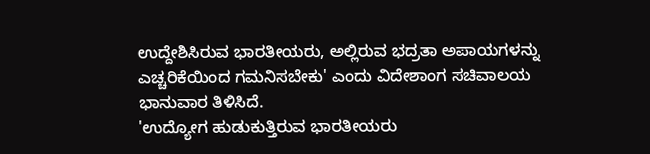ಉದ್ದೇಶಿಸಿರುವ ಭಾರತೀಯರು, ಅಲ್ಲಿರುವ ಭದ್ರತಾ ಅಪಾಯಗಳನ್ನು ಎಚ್ಚರಿಕೆಯಿಂದ ಗಮನಿಸಬೇಕು' ಎಂದು ವಿದೇಶಾಂಗ ಸಚಿವಾಲಯ ಭಾನುವಾರ ತಿಳಿಸಿದೆ.
'ಉದ್ಯೋಗ ಹುಡುಕುತ್ತಿರುವ ಭಾರತೀಯರು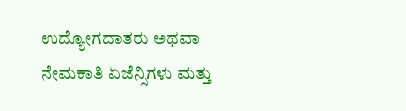ಉದ್ಯೋಗದಾತರು ಅಥವಾ ನೇಮಕಾತಿ ಏಜೆನ್ಸಿಗಳು ಮತ್ತು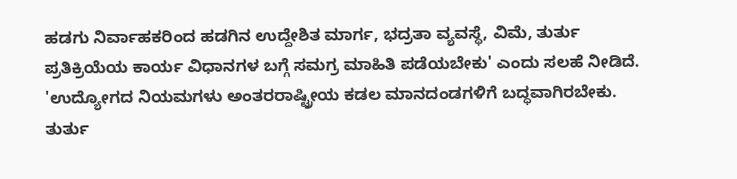ಹಡಗು ನಿರ್ವಾಹಕರಿಂದ ಹಡಗಿನ ಉದ್ದೇಶಿತ ಮಾರ್ಗ, ಭದ್ರತಾ ವ್ಯವಸ್ಥೆ, ವಿಮೆ, ತುರ್ತು ಪ್ರತಿಕ್ರಿಯೆಯ ಕಾರ್ಯ ವಿಧಾನಗಳ ಬಗ್ಗೆ ಸಮಗ್ರ ಮಾಹಿತಿ ಪಡೆಯಬೇಕು' ಎಂದು ಸಲಹೆ ನೀಡಿದೆ.
'ಉದ್ಯೋಗದ ನಿಯಮಗಳು ಅಂತರರಾಷ್ಟ್ರೀಯ ಕಡಲ ಮಾನದಂಡಗಳಿಗೆ ಬದ್ಧವಾಗಿರಬೇಕು. ತುರ್ತು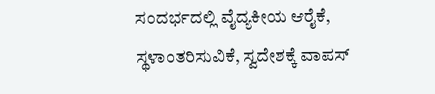ಸಂದರ್ಭದಲ್ಲಿ ವೈದ್ಯಕೀಯ ಆರೈಕೆ, ಸ್ಥಳಾಂತರಿಸುವಿಕೆ, ಸ್ವದೇಶಕ್ಕೆ ವಾಪಸ್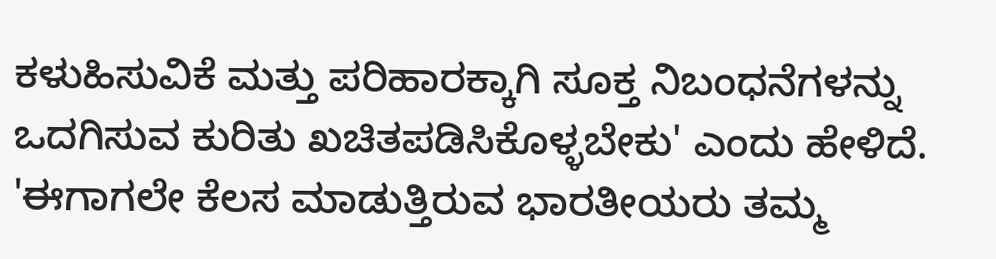ಕಳುಹಿಸುವಿಕೆ ಮತ್ತು ಪರಿಹಾರಕ್ಕಾಗಿ ಸೂಕ್ತ ನಿಬಂಧನೆಗಳನ್ನು ಒದಗಿಸುವ ಕುರಿತು ಖಚಿತಪಡಿಸಿಕೊಳ್ಳಬೇಕು' ಎಂದು ಹೇಳಿದೆ.
'ಈಗಾಗಲೇ ಕೆಲಸ ಮಾಡುತ್ತಿರುವ ಭಾರತೀಯರು ತಮ್ಮ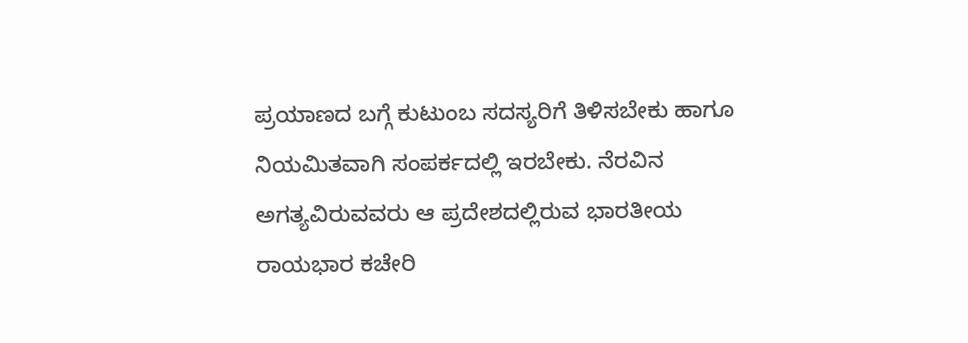ಪ್ರಯಾಣದ ಬಗ್ಗೆ ಕುಟುಂಬ ಸದಸ್ಯರಿಗೆ ತಿಳಿಸಬೇಕು ಹಾಗೂ ನಿಯಮಿತವಾಗಿ ಸಂಪರ್ಕದಲ್ಲಿ ಇರಬೇಕು. ನೆರವಿನ ಅಗತ್ಯವಿರುವವರು ಆ ಪ್ರದೇಶದಲ್ಲಿರುವ ಭಾರತೀಯ ರಾಯಭಾರ ಕಚೇರಿ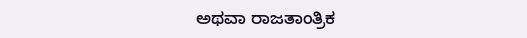ಅಥವಾ ರಾಜತಾಂತ್ರಿಕ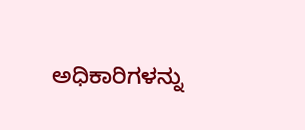ಅಧಿಕಾರಿಗಳನ್ನು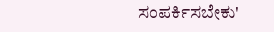ಸಂಪರ್ಕಿಸಬೇಕು'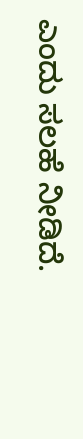ಎಂದು ಸಲಹೆ ನೀಡಿದೆ.